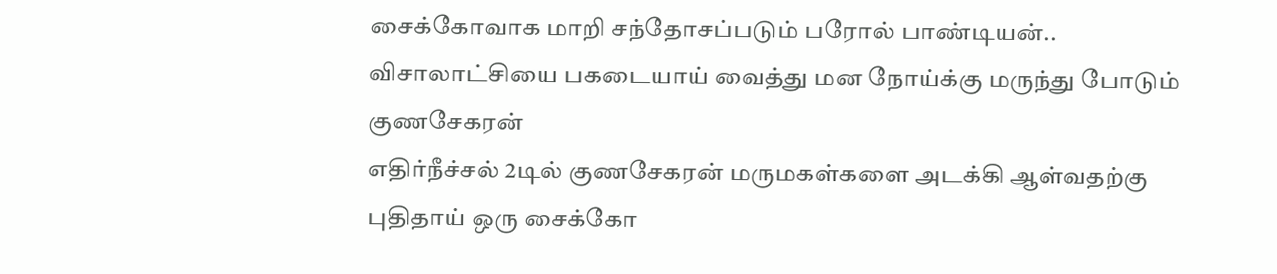சைக்கோவாக மாறி சந்தோசப்படும் பரோல் பாண்டியன்.. விசாலாட்சியை பகடையாய் வைத்து மன நோய்க்கு மருந்து போடும் குணசேகரன்
எதிர்நீச்சல் 2டில் குணசேகரன் மருமகள்களை அடக்கி ஆள்வதற்கு புதிதாய் ஒரு சைக்கோ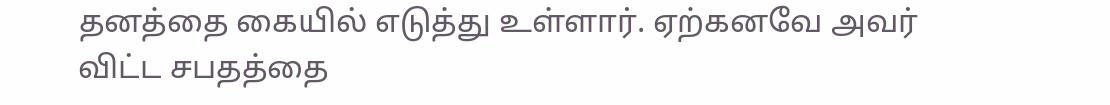தனத்தை கையில் எடுத்து உள்ளார். ஏற்கனவே அவர் விட்ட சபதத்தை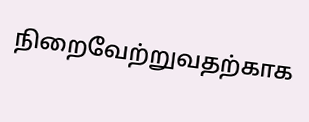நிறைவேற்றுவதற்காக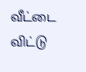வீட்டை விட்டு